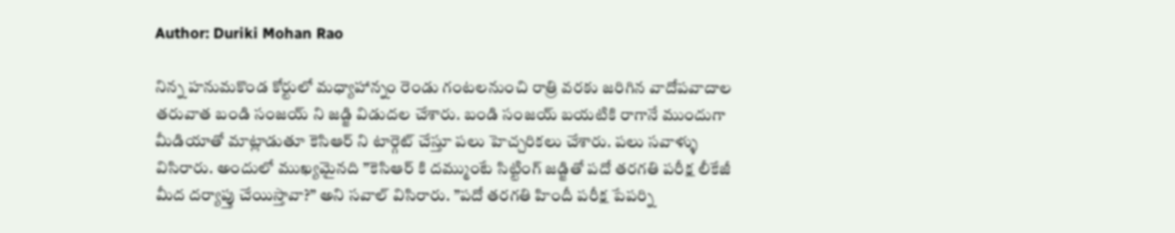Author: Duriki Mohan Rao

నిన్న హనుమకొండ కోర్టులో మధ్యాహాన్నం రెండు గంటలనుంచి రాత్రి వరకు జరిగిన వాదోపవాదాల తరువాత బండి సంజయ్ ని జడ్జి విడుదల చేశారు. బండి సంజయ్ బయటికి రాగానే ముందుగా మీడియాతో మాట్లాడుతూ కెసిఆర్ ని టార్గెట్ చేస్తూ పలు హెచ్చరికలు చేశారు. పలు సవాళ్ళు విసిరారు. అందులో ముఖ్యమైనది ”కెసిఆర్ కి దమ్ముంటే సిట్టింగ్ జడ్జితో పదో తరగతి పరీక్ష లీకేజీ మీద దర్యాప్తు చేయిస్తావా?” అని సవాల్ విసిరారు. ”పదో తరగతి హిందీ పరీక్ష పేపర్ని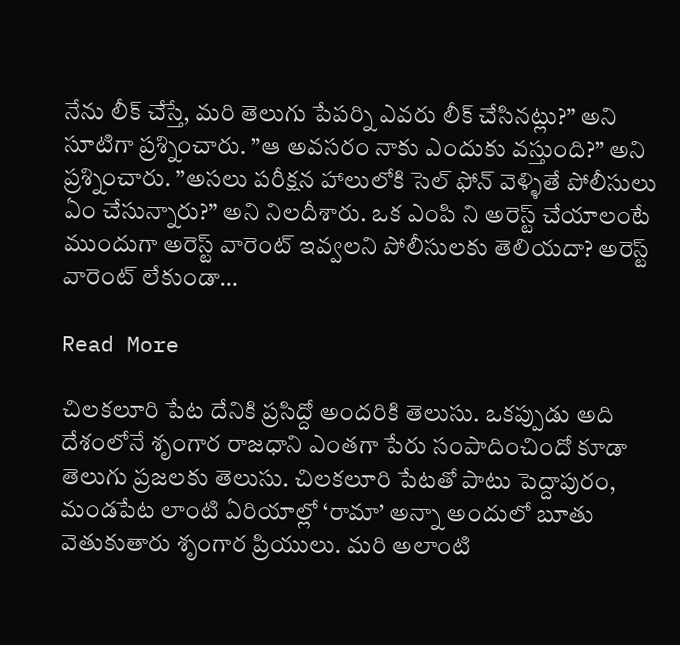నేను లీక్ చేస్తే, మరి తెలుగు పేపర్ని ఎవరు లీక్ చేసినట్లు?” అని సూటిగా ప్రశ్నించారు. ”ఆ అవసరం నాకు ఎందుకు వస్తుంది?” అని ప్రశ్నించారు. ”అసలు పరీక్షన హాలులోకి సెల్ ఫోన్ వెళ్ళితే పోలీసులు ఏం చేసున్నారు?” అని నిలదీశారు. ఒక ఎంపి ని అరెస్ట్ చేయాలంటే ముందుగా అరెస్ట్ వారెంట్ ఇవ్వలని పోలీసులకు తెలియదా? అరెస్ట్ వారెంట్ లేకుండా…

Read More

చిలకలూరి పేట దేనికి ప్రసిద్దో అందరికి తెలుసు. ఒకప్పుడు అది దేశంలోనే శృంగార రాజధాని ఎంతగా పేరు సంపాదించిందో కూడా తెలుగు ప్రజలకు తెలుసు. చిలకలూరి పేటతో పాటు పెద్దాపురం, మండపేట లాంటి ఏరియాల్లో ‘రామా’ అన్నా అందులో బూతు వెతుకుతారు శృంగార ప్రియులు. మరి అలాంటి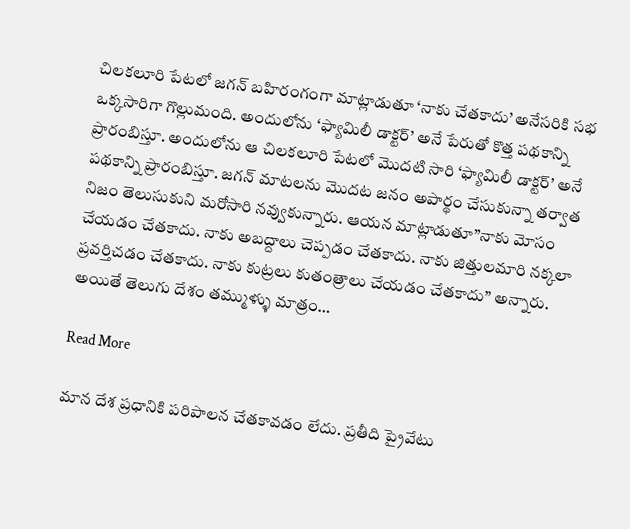చిలకలూరి పేటలో జగన్ బహిరంగంగా మాట్లాడుతూ ‘నాకు చేతకాదు’ అనేసరికి సభ ఒక్కసారిగా గొల్లుమంది. అందులోను ‘ఫ్యామిలీ డాక్టర్’ అనే పేరుతో కొత్త పథకాన్ని ప్రారంబిస్తూ. అందులోను ఆ చిలకలూరి పేటలో మొదటి సారి ‘ఫ్యామిలీ డాక్టర్’ అనే పథకాన్ని ప్రారంబిస్తూ. జగన్ మాటలను మొదట జనం అపార్థం చేసుకున్నా తర్వాత నిజం తెలుసుకుని మరోసారి నవ్వుకున్నారు. ఆయన మాట్లాడుతూ”నాకు మోసం చేయడం చేతకాదు. నాకు అబద్దాలు చెప్పడం చేతకాదు. నాకు జిత్తులమారి నక్కలా ప్రవర్తిచడం చేతకాదు. నాకు కుట్రలు కుతంత్రాలు చేయడం చేతకాదు” అన్నారు. అయితే తెలుగు దేశం తమ్ముళ్ళు మాత్రం…

Read More

మాన దేశ ప్రధానికి పరిపాలన చేతకావడం లేదు. ప్రతీది ప్రైవేటు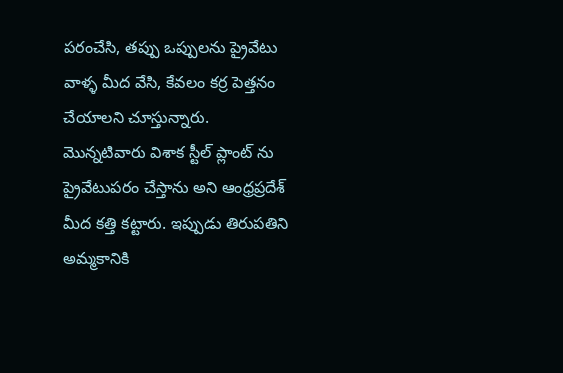పరంచేసి, తప్పు ఒప్పులను ప్రైవేటు వాళ్ళ మీద వేసి, కేవలం కర్ర పెత్తనం చేయాలని చూస్తున్నారు. మొన్నటివారు విశాక స్టీల్ ప్లాంట్ ను ప్రైవేటుపరం చేస్తాను అని ఆంధ్రప్రదేశ్ మీద కత్తి కట్టారు. ఇప్పుడు తిరుపతిని అమ్మకానికి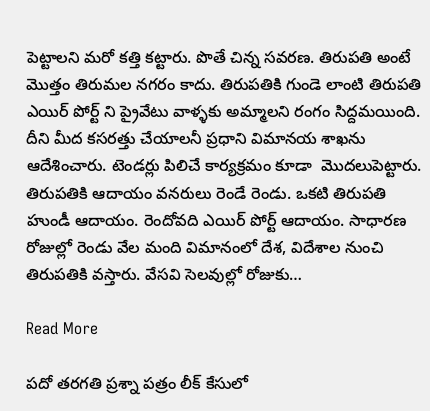పెట్టాలని మరో కత్తి కట్టారు. పొతే చిన్న సవరణ. తిరుపతి అంటే మొత్తం తిరుమల నగరం కాదు. తిరుపతికి గుండె లాంటి తిరుపతి ఎయిర్ పోర్ట్ ని ప్రైవేటు వాళ్ళకు అమ్మాలని రంగం సిద్దమయింది. దీని మీద కసరత్తు చేయాలనీ ప్రధాని విమానయ శాఖను ఆదేశించారు. టెండర్లు పిలిచే కార్యక్రమం కూడా  మొదలుపెట్టారు. తిరుపతికి ఆదాయం వనరులు రెండే రెండు. ఒకటి తిరుపతి హుండీ ఆదాయం. రెందోవది ఎయిర్ పోర్ట్ ఆదాయం. సాధారణ రోజుల్లో రెండు వేల మంది విమానంలో దేశ, విదేశాల నుంచి తిరుపతికి వస్తారు. వేసవి సెలవుల్లో రోజుకు…

Read More

పదో తరగతి ప్రశ్నా పత్రం లీక్ కేసులో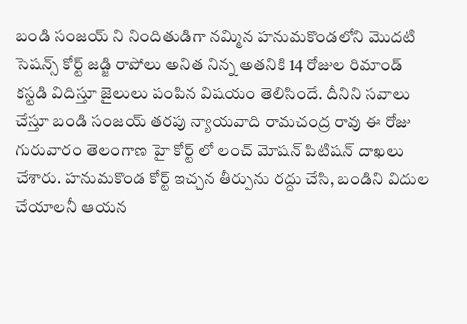బండి సంజయ్ ని నిందితుడిగా నమ్మిన హనుమకొండలోని మొదటి సెషన్స్ కోర్ట్ జడ్జి రాపోలు అనిత నిన్న అతనికి 14 రోజుల రిమాండ్ కస్టడి విదిస్తూ జైలులు పంపిన విషయం తెలిసిందే. దీనిని సవాలు చేస్తూ బండి సంజయ్ తరపు న్యాయవాది రామచంద్ర రావు ఈ రోజు గురువారం తెలంగాణ హై కోర్ట్ లో లంచ్ మోషన్ పిటిషన్ దాఖలు చేశారు. హనుమకొండ కోర్ట్ ఇచ్చన తీర్పును రద్దు చేసి, బండిని విదుల చేయాలనీ ఆయన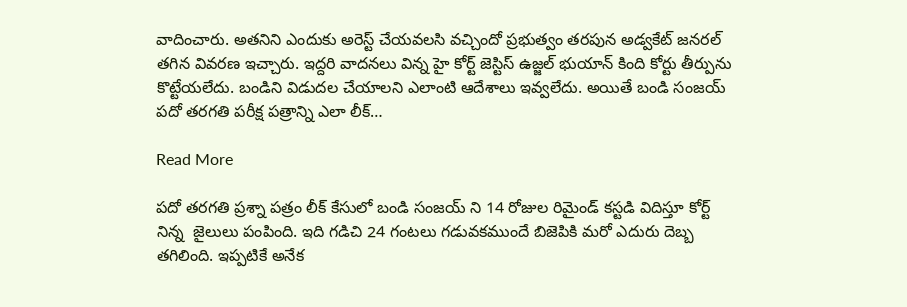వాదించారు. అతనిని ఎందుకు అరెస్ట్ చేయవలసి వచ్చిందో ప్రభుత్వం తరపున అడ్వకేట్ జనరల్ తగిన వివరణ ఇచ్చారు. ఇద్దరి వాదనలు విన్న హై కోర్ట్ జెస్టిస్ ఉజ్జల్ భుయాన్ కింది కోర్టు తీర్పును కొట్టేయలేదు. బండిని విడుదల చేయాలని ఎలాంటి ఆదేశాలు ఇవ్వలేదు. అయితే బండి సంజయ్ పదో తరగతి పరీక్ష పత్రాన్ని ఎలా లీక్…

Read More

పదో తరగతి ప్రశ్నా పత్రం లీక్ కేసులో బండి సంజయ్ ని 14 రోజుల రిమైండ్ కస్టడి విదిస్తూ కోర్ట్ నిన్న  జైలులు పంపింది. ఇది గడిచి 24 గంటలు గడువకముందే బిజెపికి మరో ఎదురు దెబ్బ తగిలింది. ఇప్పటికే అనేక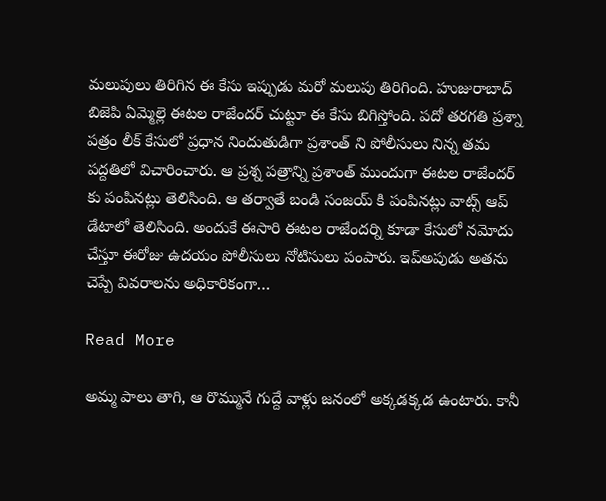మలుపులు తిరిగిన ఈ కేసు ఇప్పుడు మరో మలుపు తిరిగింది. హుజురాబాద్ బిజెపి ఏమ్మెల్లె ఈటల రాజేందర్ చుట్టూ ఈ కేసు బిగిస్తోంది. పదో తరగతి ప్రశ్నా పత్రం లీక్ కేసులో ప్రధాన నిందుతుడిగా ప్రశాంత్ ని పోలీసులు నిన్న తమ పద్దతిలో విచారించారు. ఆ ప్రశ్న పత్రాన్ని ప్రశాంత్ ముందుగా ఈటల రాజేందర్ కు పంపినట్లు తెలిసింది. ఆ తర్వాతే బండి సంజయ్ కి పంపినట్లు వాట్స్ ఆప్ డేటాలో తెలిసింది. అందుకే ఈసారి ఈటల రాజేందర్ని కూడా కేసులో నమోదు చేస్తూ ఈరోజు ఉదయం పోలీసులు నోటిసులు పంపారు. ఇప్అపుడు అతను చెప్పే వివరాలను అధికారికంగా…

Read More

అమ్మ పాలు తాగి, ఆ రొమ్మునే గుద్దే వాళ్లు జనంలో అక్కడక్కడ ఉంటారు. కానీ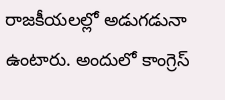రాజకీయలల్లో అడుగడునా ఉంటారు. అందులో కాంగ్రెస్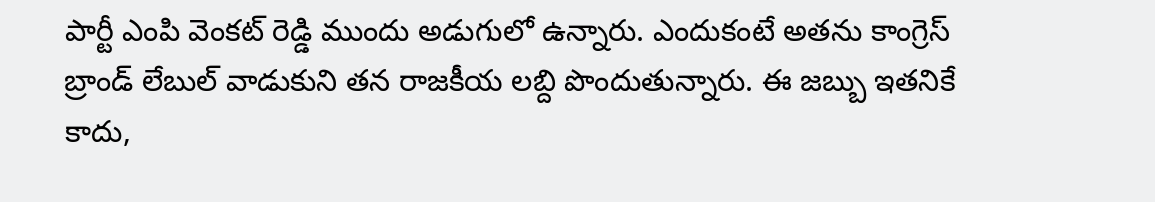పార్టీ ఎంపి వెంకట్ రెడ్డి ముందు అడుగులో ఉన్నారు. ఎందుకంటే అతను కాంగ్రెస్ బ్రాండ్ లేబుల్ వాడుకుని తన రాజకీయ లబ్ది పొందుతున్నారు. ఈ జబ్బు ఇతనికే కాదు,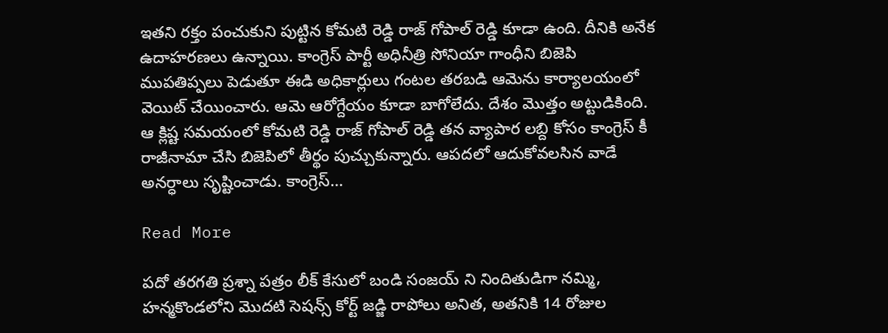ఇతని రక్తం పంచుకుని పుట్టిన కోమటి రెడ్డి రాజ్ గోపాల్ రెడ్డి కూడా ఉంది. దీనికి అనేక ఉదాహరణలు ఉన్నాయి. కాంగ్రెస్ పార్టీ అధినీత్రి సోనియా గాంధీని బిజెపి ముపతిప్పలు పెడుతూ ఈడి అధికార్లులు గంటల తరబడి ఆమెను కార్యాలయంలో వెయిట్ చేయించారు. ఆమె ఆరోగ్దేయం కూడా బాగోలేదు. దేశం మొత్తం అట్టుడికింది. ఆ క్లిష్ట సమయంలో కోమటి రెడ్డి రాజ్ గోపాల్ రెడ్డి తన వ్యాపార లబ్ది కోసం కాంగ్రెస్ కీ రాజీనామా చేసి బిజెపిలో తీర్థం పుచ్చుకున్నారు. ఆపదలో ఆదుకోవలసిన వాడే అనర్ధాలు సృష్టించాడు. కాంగ్రెస్…

Read More

పదో తరగతి ప్రశ్నా పత్రం లీక్ కేసులో బండి సంజయ్ ని నిందితుడిగా నమ్మి,  హన్మకొండలోని మొదటి సెషన్స్ కోర్ట్ జడ్జి రాపోలు అనిత, అతనికి 14 రోజుల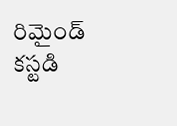రిమైండ్ కస్టడి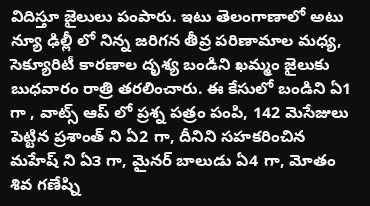విదిస్తూ జైలులు పంపారు. ఇటు తెలంగాణాలో అటు న్యూ ఢిల్లీ లో నిన్న జరిగన తీవ్ర పరిణామాల మధ్య, సెక్యూరిటీ కారణాల దృశ్య బండిని ఖమ్మం జైలుకు బుధవారం రాత్రి తరలించారు. ఈ కేసులో బండిని ఏ1 గా , వాట్స్ ఆప్ లో ప్రశ్న పత్రం పంపి, 142 మెసేజులు పెట్టిన ప్రశాంత్ ని ఏ2 గా, దీనిని సహకరించిన మహేష్ ని ఏ౩ గా, మైనర్ బాలుడు ఏ4 గా, మోతం శివ గణేష్ని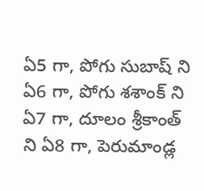ఏ5 గా, పోగు సుబాష్ ని ఏ6 గా, పోగు శశాంక్ ని ఏ7 గా, దూలం శ్రీకాంత్ ని ఏ8 గా, పెరుమాండ్ల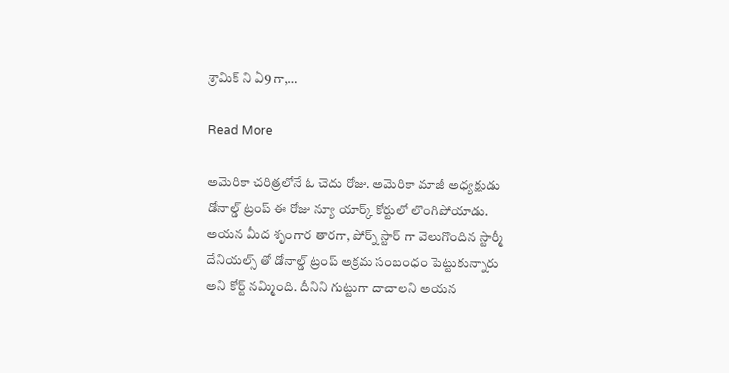శ్రామిక్ ని ఏ9 గా,…

Read More

అమెరికా చరిత్రలోనే ఓ చెదు రోజు. అమెరికా మాజీ అధ్యక్షుడు డోనాల్డ్ ట్రంప్ ఈ రోజు న్యూ యార్క్ కోర్టులో లొంగిపోయాడు. అయన మీద శృంగార తారగా, పోర్న్ స్టార్ గా వెలుగొందిన స్టార్మీ దేనియల్స్ తో డోనాల్డ్ ట్రంప్ అక్రమ సంబంధం పెట్టుకున్నారు అని కోర్ట్ నమ్మింది. దీనిని గుట్టుగా దాచాలని అయన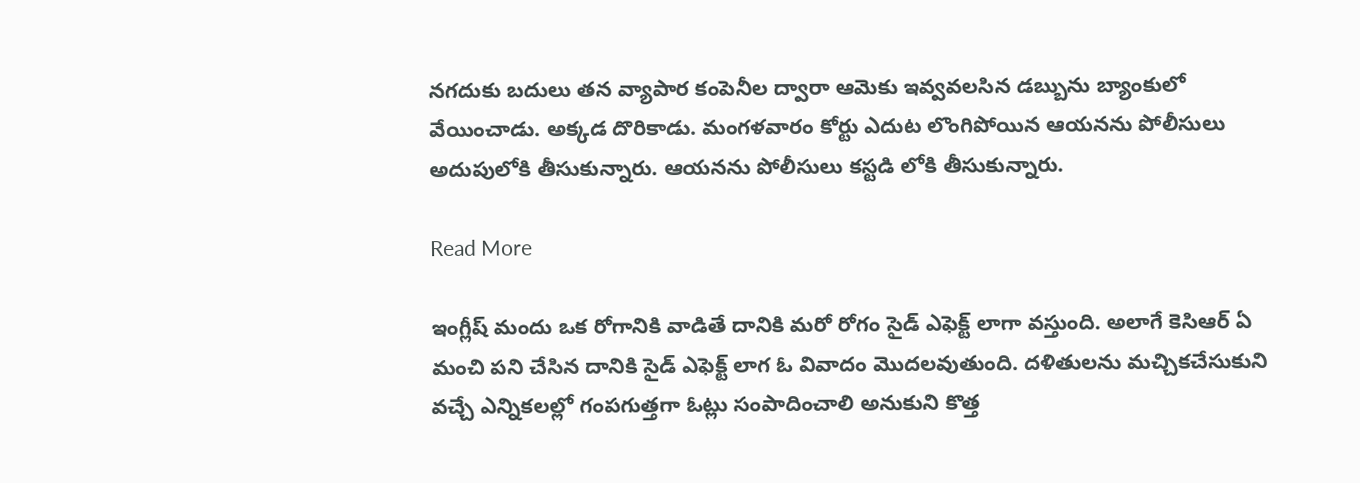నగదుకు బదులు తన వ్యాపార కంపెనీల ద్వారా ఆమెకు ఇవ్వవలసిన డబ్బును బ్యాంకులో వేయించాడు. అక్కడ దొరికాడు. మంగళవారం కోర్టు ఎదుట లొంగిపోయిన ఆయనను పోలీసులు అదుపులోకి తీసుకున్నారు. ఆయనను పోలీసులు కస్టడి లోకి తీసుకున్నారు.

Read More

ఇంగ్లీష్ మందు ఒక రోగానికి వాడితే దానికి మరో రోగం సైడ్ ఎఫెక్ట్ లాగా వస్తుంది. అలాగే కెసిఆర్ ఏ మంచి పని చేసిన దానికి సైడ్ ఎఫెక్ట్ లాగ ఓ వివాదం మొదలవుతుంది. దళితులను మచ్చికచేసుకుని వచ్చే ఎన్నికలల్లో గంపగుత్తగా ఓట్లు సంపాదించాలి అనుకుని కొత్త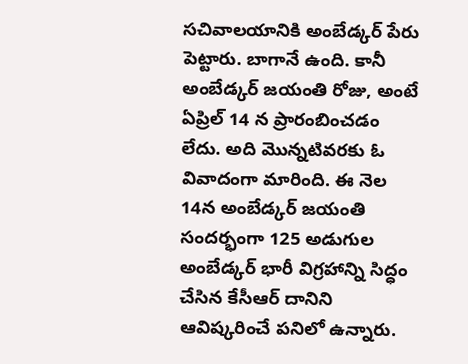సచివాలయానికి అంబేడ్కర్ పేరు పెట్టారు. బాగానే ఉంది. కానీ అంబేడ్కర్ జయంతి రోజు, అంటే  ఏప్రిల్ 14 న ప్రారంబించడం లేదు. అది మొన్నటివరకు ఓ వివాదంగా మారింది. ఈ నెల 14న అంబేడ్కర్ జయంతి సందర్భంగా 125 అడుగుల అంబేడ్కర్ భారీ విగ్రహాన్ని సిద్ధం చేసిన కేసీఆర్ దానిని ఆవిష్కరించే పనిలో ఉన్నారు.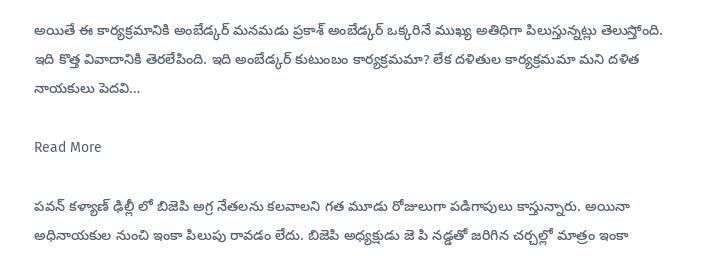అయితే ఈ కార్యక్రమానికి అంబేడ్కర్ మనమడు ప్రకాశ్ అంబేడ్కర్ ఒక్కరినే ముఖ్య అతిధిగా పిలుస్తున్నట్లు తెలుస్తోంది. ఇది కొత్త వివాదానికి తెరలేపింది. ఇది అంబేడ్కర్ కుటుంబం కార్యక్రమమా? లేక దళితుల కార్యక్రమమా మని దళిత నాయకులు పెదవి…

Read More

పవన్ కళ్యాణ్ ఢిల్లీ లో బిజెపి అగ్ర నేతలను కలవాలని గత మూడు రోజులుగా పడిగాపులు కాస్తున్నారు. అయినా అధినాయకుల నుంచి ఇంకా పిలుపు రావడం లేదు. బిజెపి అధ్యక్షుడు జె పి నడ్డతో జరిగిన చర్చల్లో మాత్రం ఇంకా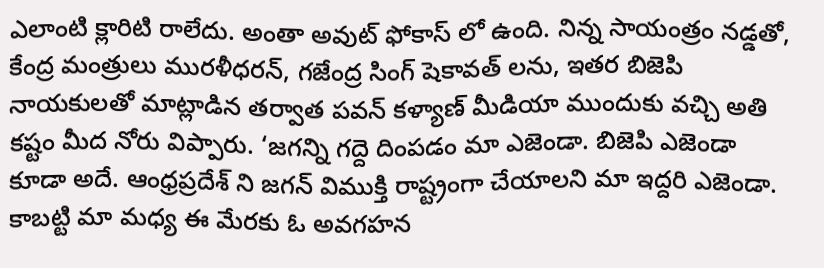ఎలాంటి క్లారిటి రాలేదు. అంతా అవుట్ ఫోకాస్ లో ఉంది. నిన్న సాయంత్రం నడ్డతో, కేంద్ర మంత్రులు మురళీధరన్, గజేంద్ర సింగ్ షెకావత్ లను, ఇతర బిజెపి నాయకులతో మాట్లాడిన తర్వాత పవన్ కళ్యాణ్ మీడియా ముందుకు వచ్చి అతి కష్టం మీద నోరు విప్పారు. ‘జగన్ని గద్దె దింపడం మా ఎజెండా. బిజెపి ఎజెండా కూడా అదే. ఆంధ్రప్రదేశ్ ని జగన్ విముక్తి రాష్ట్రంగా చేయాలని మా ఇద్దరి ఎజెండా. కాబట్టి మా మధ్య ఈ మేరకు ఓ అవగహన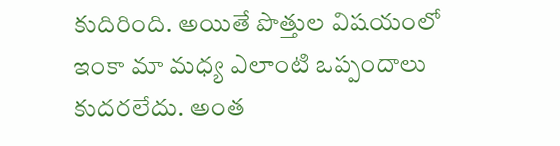కుదిరింది. అయితే పొత్తుల విషయంలో ఇంకా మా మధ్య ఎలాంటి ఒప్పందాలు కుదరలేదు. అంత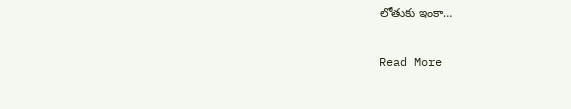లోతుకు ఇంకా…

Read More